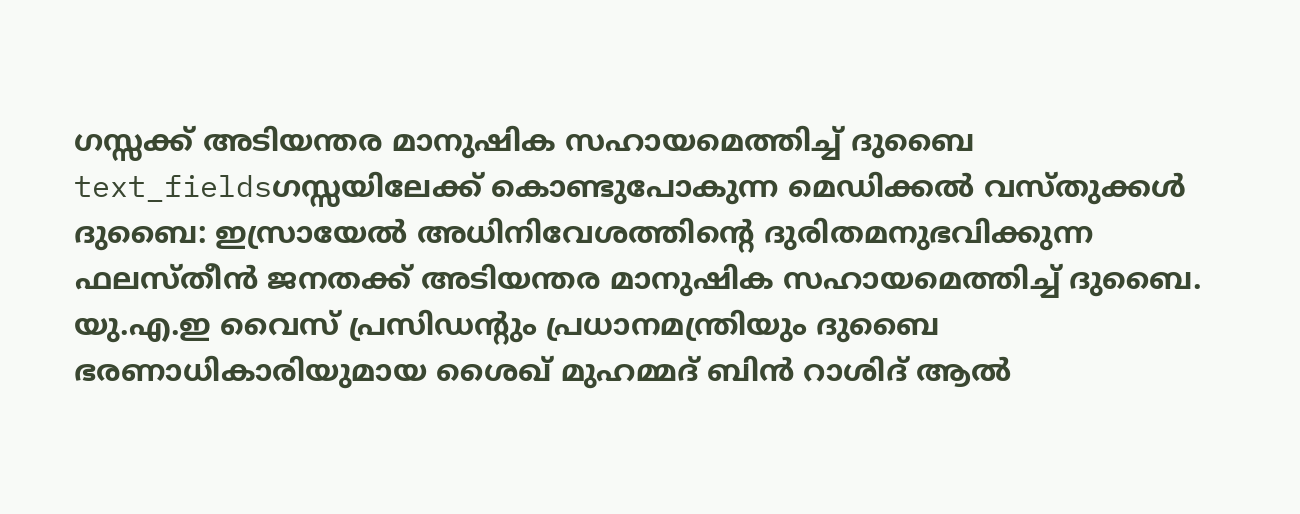ഗസ്സക്ക് അടിയന്തര മാനുഷിക സഹായമെത്തിച്ച് ദുബൈ
text_fieldsഗസ്സയിലേക്ക് കൊണ്ടുപോകുന്ന മെഡിക്കൽ വസ്തുക്കൾ
ദുബൈ: ഇസ്രായേൽ അധിനിവേശത്തിന്റെ ദുരിതമനുഭവിക്കുന്ന ഫലസ്തീൻ ജനതക്ക് അടിയന്തര മാനുഷിക സഹായമെത്തിച്ച് ദുബൈ. യു.എ.ഇ വൈസ് പ്രസിഡന്റും പ്രധാനമന്ത്രിയും ദുബൈ ഭരണാധികാരിയുമായ ശൈഖ് മുഹമ്മദ് ബിൻ റാശിദ് ആൽ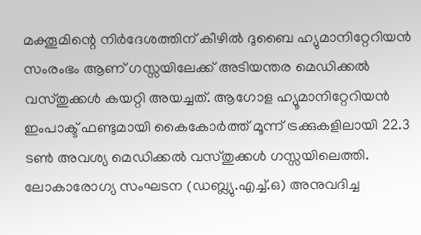മക്തൂമിന്റെ നിർദേശത്തിന് കീഴിൽ ദുബൈ ഹ്യുമാനിറ്റേറിയൻ സംരംഭം ആണ് ഗസ്സയിലേക്ക് അടിയന്തര മെഡിക്കൽ വസ്തുക്കൾ കയറ്റി അയച്ചത്. ആഗോള ഹ്യൂമാനിറ്റേറിയൻ ഇംപാക്ട് ഫണ്ടുമായി കൈകോർത്ത് മൂന്ന് ട്രക്കുകളിലായി 22.3 ടൺ അവശ്യ മെഡിക്കൽ വസ്തുക്കൾ ഗസ്സയിലെത്തി. ലോകാരോഗ്യ സംഘടന (ഡബ്ല്യു.എച്ച്.ഒ) അനുവദിച്ച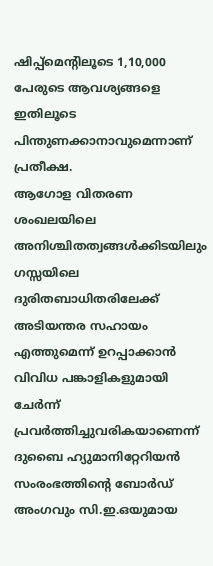ഷിപ്പ്മെന്റിലൂടെ 1,10,000 പേരുടെ ആവശ്യങ്ങളെ ഇതിലൂടെ പിന്തുണക്കാനാവുമെന്നാണ് പ്രതീക്ഷ.
ആഗോള വിതരണ ശംഖലയിലെ അനിശ്ചിതത്വങ്ങൾക്കിടയിലും ഗസ്സയിലെ ദുരിതബാധിതരിലേക്ക് അടിയന്തര സഹായം എത്തുമെന്ന് ഉറപ്പാക്കാൻ വിവിധ പങ്കാളികളുമായി ചേർന്ന് പ്രവർത്തിച്ചുവരികയാണെന്ന് ദുബൈ ഹ്യുമാനിറ്റേറിയൻ സംരംഭത്തിന്റെ ബോർഡ് അംഗവും സി.ഇ.ഒയുമായ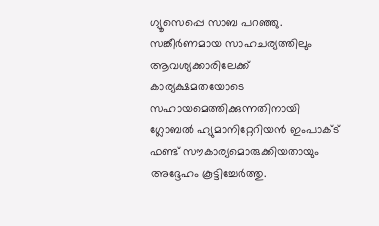ഗ്യൂസെപ്പെ സാബ പറഞ്ഞു.
സങ്കീർണമായ സാഹചര്യത്തിലും ആവശ്യക്കാരിലേക്ക് കാര്യക്ഷമതയോടെ സഹായമെത്തിക്കുന്നതിനായി ഗ്ലോബൽ ഹ്യുമാനിറ്റേറിയൻ ഇംപാക്ട് ഫണ്ട് സൗകാര്യമൊരുക്കിയതായും അദ്ദേഹം കൂട്ടിച്ചേർത്തു.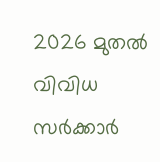2026 മുതൽ വിവിധ സർക്കാർ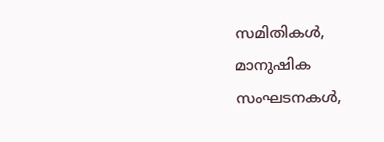സമിതികൾ, മാനുഷിക സംഘടനകൾ,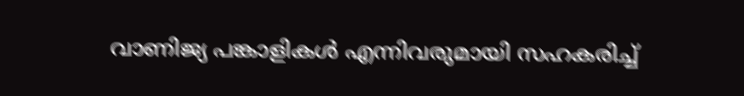വാണിജ്യ പങ്കാളികൾ എന്നിവരുമായി സഹകരിച്ച്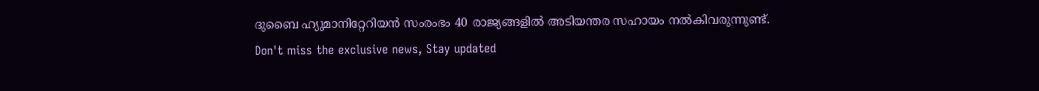ദുബൈ ഹ്യുമാനിറ്റേറിയൻ സംരംഭം 40 രാജ്യങ്ങളിൽ അടിയന്തര സഹായം നൽകിവരുന്നുണ്ട്.
Don't miss the exclusive news, Stay updated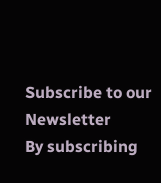Subscribe to our Newsletter
By subscribing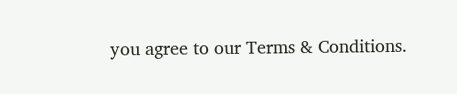you agree to our Terms & Conditions.